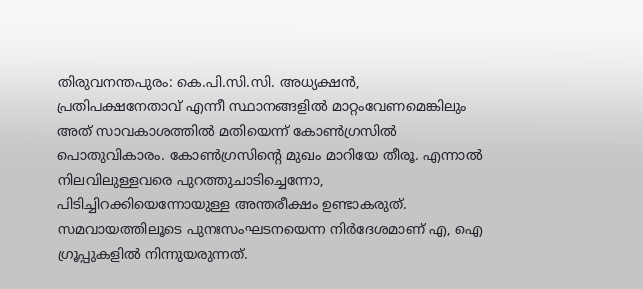തിരുവനന്തപുരം: കെ.പി.സി.സി. അധ്യക്ഷൻ, പ്രതിപക്ഷനേതാവ് എന്നീ സ്ഥാനങ്ങളിൽ മാറ്റംവേണമെങ്കിലും അത് സാവകാശത്തിൽ മതിയെന്ന് കോൺഗ്രസിൽ പൊതുവികാരം. കോൺഗ്രസിന്റെ മുഖം മാറിയേ തീരൂ. എന്നാൽ നിലവിലുള്ളവരെ പുറത്തുചാടിച്ചെന്നോ, പിടിച്ചിറക്കിയെന്നോയുള്ള അന്തരീക്ഷം ഉണ്ടാകരുത്. സമവായത്തിലൂടെ പുനഃസംഘടനയെന്ന നിർദേശമാണ് എ, ഐ ഗ്രൂപ്പുകളിൽ നിന്നുയരുന്നത്.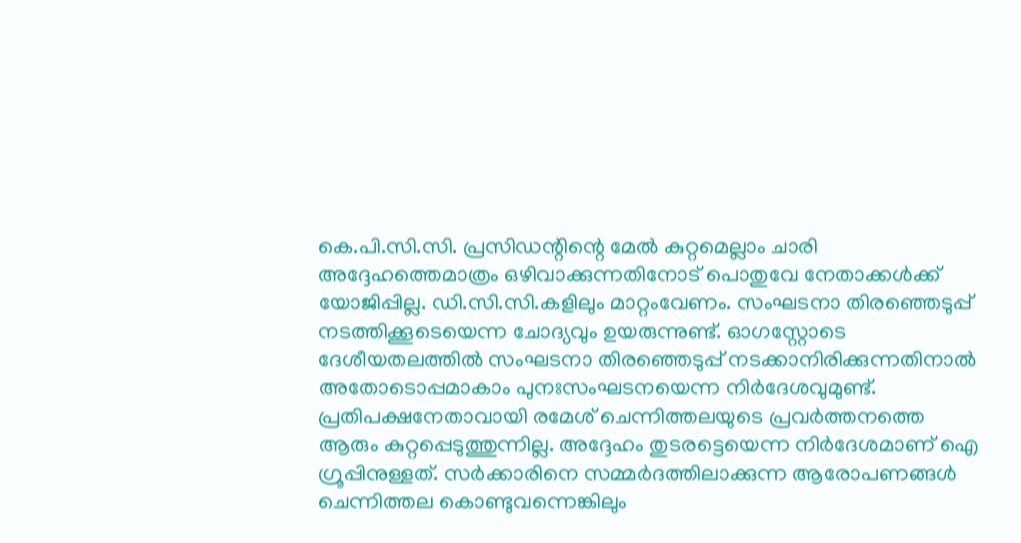കെ.പി.സി.സി. പ്രസിഡന്റിന്റെ മേൽ കുറ്റമെല്ലാം ചാരി അദ്ദേഹത്തെമാത്രം ഒഴിവാക്കുന്നതിനോട് പൊതുവേ നേതാക്കൾക്ക് യോജിപ്പില്ല. ഡി.സി.സി.കളിലും മാറ്റംവേണം. സംഘടനാ തിരഞ്ഞെടുപ്പ് നടത്തിക്കൂടെയെന്ന ചോദ്യവും ഉയരുന്നുണ്ട്. ഓഗസ്റ്റോടെ ദേശീയതലത്തിൽ സംഘടനാ തിരഞ്ഞെടുപ്പ് നടക്കാനിരിക്കുന്നതിനാൽ അതോടൊപ്പമാകാം പുനഃസംഘടനയെന്ന നിർദേശവുമുണ്ട്. പ്രതിപക്ഷനേതാവായി രമേശ് ചെന്നിത്തലയുടെ പ്രവർത്തനത്തെ ആരും കുറ്റപ്പെടുത്തുന്നില്ല. അദ്ദേഹം തുടരട്ടെയെന്ന നിർദേശമാണ് ഐ ഗ്രൂപ്പിനുള്ളത്. സർക്കാരിനെ സമ്മർദത്തിലാക്കുന്ന ആരോപണങ്ങൾ ചെന്നിത്തല കൊണ്ടുവന്നെങ്കിലും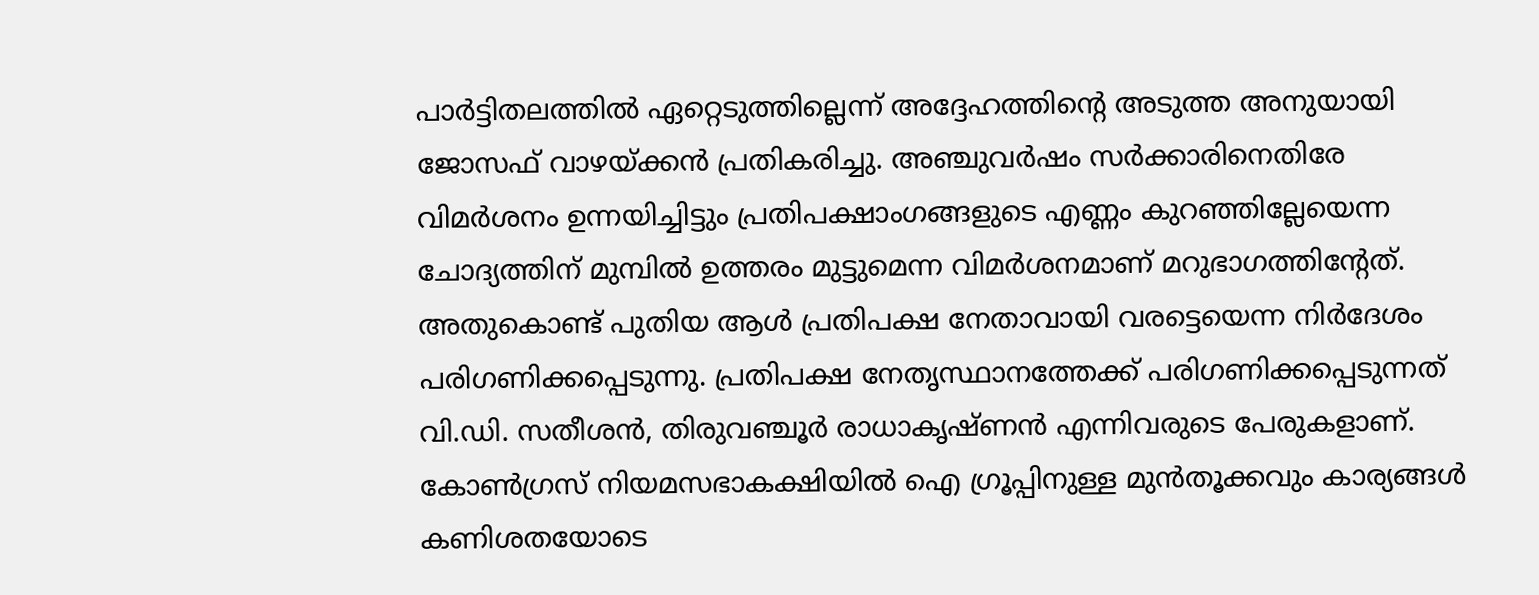പാർട്ടിതലത്തിൽ ഏറ്റെടുത്തില്ലെന്ന് അദ്ദേഹത്തിന്റെ അടുത്ത അനുയായി ജോസഫ് വാഴയ്ക്കൻ പ്രതികരിച്ചു. അഞ്ചുവർഷം സർക്കാരിനെതിരേ വിമർശനം ഉന്നയിച്ചിട്ടും പ്രതിപക്ഷാംഗങ്ങളുടെ എണ്ണം കുറഞ്ഞില്ലേയെന്ന ചോദ്യത്തിന് മുമ്പിൽ ഉത്തരം മുട്ടുമെന്ന വിമർശനമാണ് മറുഭാഗത്തിന്റേത്. അതുകൊണ്ട് പുതിയ ആൾ പ്രതിപക്ഷ നേതാവായി വരട്ടെയെന്ന നിർദേശം പരിഗണിക്കപ്പെടുന്നു. പ്രതിപക്ഷ നേതൃസ്ഥാനത്തേക്ക് പരിഗണിക്കപ്പെടുന്നത് വി.ഡി. സതീശൻ, തിരുവഞ്ചൂർ രാധാകൃഷ്ണൻ എന്നിവരുടെ പേരുകളാണ്. കോൺഗ്രസ് നിയമസഭാകക്ഷിയിൽ ഐ ഗ്രൂപ്പിനുള്ള മുൻതൂക്കവും കാര്യങ്ങൾ കണിശതയോടെ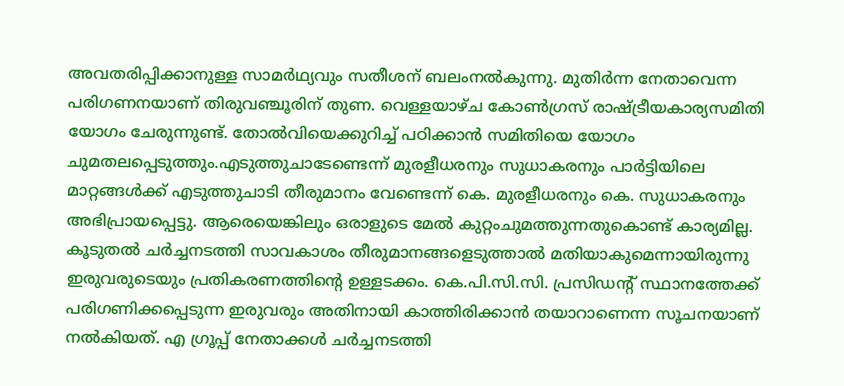അവതരിപ്പിക്കാനുള്ള സാമർഥ്യവും സതീശന് ബലംനൽകുന്നു. മുതിർന്ന നേതാവെന്ന പരിഗണനയാണ് തിരുവഞ്ചൂരിന് തുണ. വെള്ളയാഴ്ച കോൺഗ്രസ് രാഷ്ട്രീയകാര്യസമിതി യോഗം ചേരുന്നുണ്ട്. തോൽവിയെക്കുറിച്ച് പഠിക്കാൻ സമിതിയെ യോഗം ചുമതലപ്പെടുത്തും.എടുത്തുചാടേണ്ടെന്ന് മുരളീധരനും സുധാകരനും പാർട്ടിയിലെ മാറ്റങ്ങൾക്ക് എടുത്തുചാടി തീരുമാനം വേണ്ടെന്ന് കെ. മുരളീധരനും കെ. സുധാകരനും അഭിപ്രായപ്പെട്ടു. ആരെയെങ്കിലും ഒരാളുടെ മേൽ കുറ്റംചുമത്തുന്നതുകൊണ്ട് കാര്യമില്ല. കൂടുതൽ ചർച്ചനടത്തി സാവകാശം തീരുമാനങ്ങളെടുത്താൽ മതിയാകുമെന്നായിരുന്നു ഇരുവരുടെയും പ്രതികരണത്തിന്റെ ഉള്ളടക്കം. കെ.പി.സി.സി. പ്രസിഡന്റ് സ്ഥാനത്തേക്ക് പരിഗണിക്കപ്പെടുന്ന ഇരുവരും അതിനായി കാത്തിരിക്കാൻ തയാറാണെന്ന സൂചനയാണ് നൽകിയത്. എ ഗ്രൂപ്പ് നേതാക്കൾ ചർച്ചനടത്തി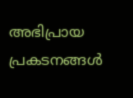അഭിപ്രായ പ്രകടനങ്ങൾ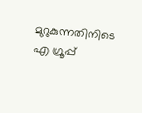മുറുകുന്നതിനിടെ എ ഗ്രൂപ്പ്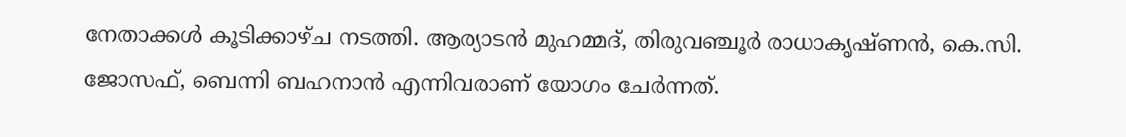നേതാക്കൾ കൂടിക്കാഴ്ച നടത്തി. ആര്യാടൻ മുഹമ്മദ്, തിരുവഞ്ചൂർ രാധാകൃഷ്ണൻ, കെ.സി. ജോസഫ്, ബെന്നി ബഹനാൻ എന്നിവരാണ് യോഗം ചേർന്നത്.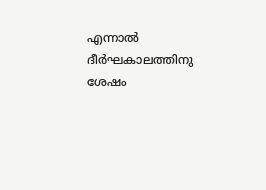എന്നാൽ ദീർഘകാലത്തിനു ശേഷം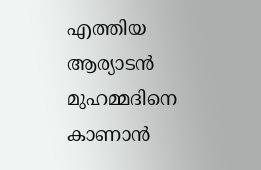എത്തിയ ആര്യാടൻ മുഹമ്മദിനെ കാണാൻ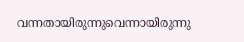വന്നതായിരുന്നുവെന്നായിരുന്നു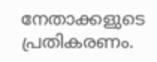നേതാക്കളുടെ പ്രതികരണം.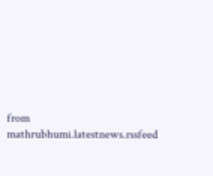from mathrubhumi.latestnews.rssfeed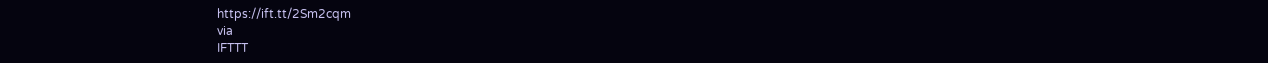https://ift.tt/2Sm2cqm
via
IFTTT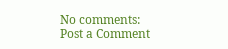No comments:
Post a Comment